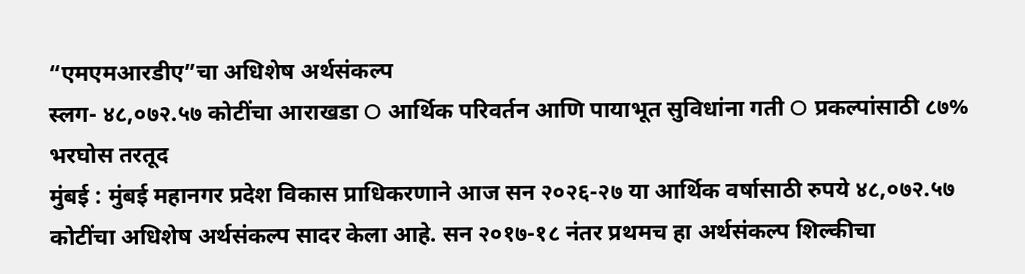“एमएमआरडीए”चा अधिशेष अर्थसंकल्प
स्लग- ४८,०७२.५७ कोटींचा आराखडा O आर्थिक परिवर्तन आणि पायाभूत सुविधांना गती O प्रकल्पांसाठी ८७% भरघोस तरतूद
मुंबई : मुंबई महानगर प्रदेश विकास प्राधिकरणाने आज सन २०२६-२७ या आर्थिक वर्षासाठी रुपये ४८,०७२.५७ कोटींचा अधिशेष अर्थसंकल्प सादर केला आहे. सन २०१७-१८ नंतर प्रथमच हा अर्थसंकल्प शिल्कीचा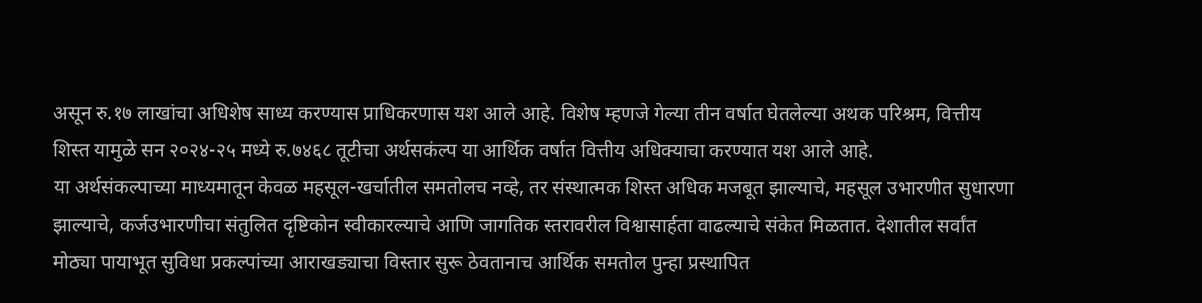असून रु.१७ लाखांचा अधिशेष साध्य करण्यास प्राधिकरणास यश आले आहे. विशेष म्हणजे गेल्या तीन वर्षात घेतलेल्या अथक परिश्रम, वित्तीय शिस्त यामुळे सन २०२४-२५ मध्ये रु.७४६८ तूटीचा अर्थसकंल्प या आर्थिक वर्षात वित्तीय अधिक्याचा करण्यात यश आले आहे.
या अर्थसंकल्पाच्या माध्यमातून केवळ महसूल-खर्चातील समतोलच नव्हे, तर संस्थात्मक शिस्त अधिक मजबूत झाल्याचे, महसूल उभारणीत सुधारणा झाल्याचे, कर्जउभारणीचा संतुलित दृष्टिकोन स्वीकारल्याचे आणि जागतिक स्तरावरील विश्वासार्हता वाढल्याचे संकेत मिळतात. देशातील सर्वांत मोठ्या पायाभूत सुविधा प्रकल्पांच्या आराखड्याचा विस्तार सुरू ठेवतानाच आर्थिक समतोल पुन्हा प्रस्थापित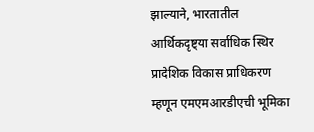झाल्याने, भारतातील आर्थिकदृष्ट्या सर्वाधिक स्थिर प्रादेशिक विकास प्राधिकरण म्हणून एमएमआरडीएची भूमिका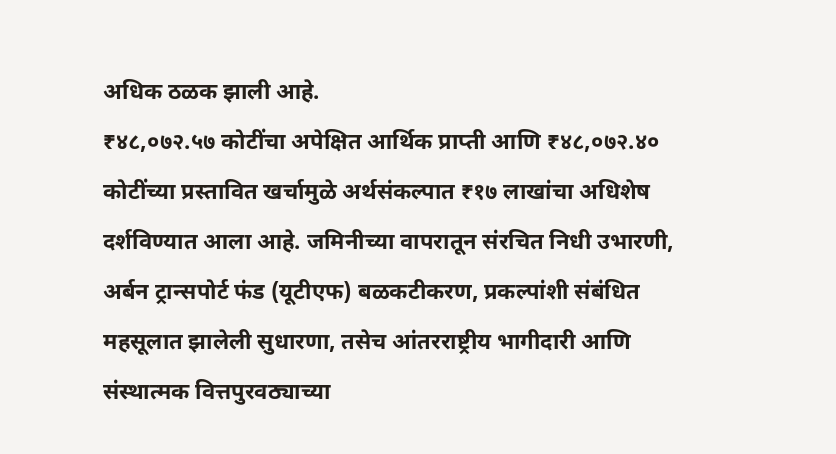अधिक ठळक झाली आहे.
₹४८,०७२.५७ कोटींचा अपेक्षित आर्थिक प्राप्ती आणि ₹४८,०७२.४० कोटींच्या प्रस्तावित खर्चामुळे अर्थसंकल्पात ₹१७ लाखांचा अधिशेष दर्शविण्यात आला आहे. जमिनीच्या वापरातून संरचित निधी उभारणी, अर्बन ट्रान्सपोर्ट फंड (यूटीएफ) बळकटीकरण, प्रकल्पांशी संबंधित महसूलात झालेली सुधारणा, तसेच आंतरराष्ट्रीय भागीदारी आणि संस्थात्मक वित्तपुरवठ्याच्या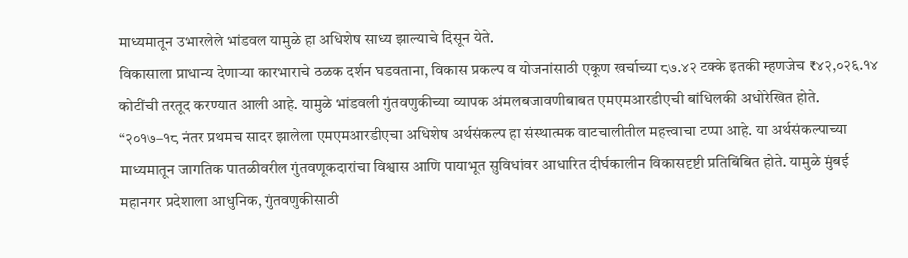माध्यमातून उभारलेले भांडवल यामुळे हा अधिशेष साध्य झाल्याचे दिसून येते.
विकासाला प्राधान्य देणाऱ्या कारभाराचे ठळक दर्शन घडवताना, विकास प्रकल्प व योजनांसाठी एकूण खर्चाच्या ८७.४२ टक्के इतकी म्हणजेच ₹४२,०२६.१४ कोटींची तरतूद करण्यात आली आहे. यामुळे भांडवली गुंतवणुकीच्या व्यापक अंमलबजावणीबाबत एमएमआरडीएची बांधिलकी अधोरेखित होते.
“२०१७–१८ नंतर प्रथमच सादर झालेला एमएमआरडीएचा अधिशेष अर्थसंकल्प हा संस्थात्मक वाटचालीतील महत्त्वाचा टप्पा आहे. या अर्थसंकल्पाच्या माध्यमातून जागतिक पातळीवरील गुंतवणूकदारांचा विश्वास आणि पायाभूत सुविधांवर आधारित दीर्घकालीन विकासदृष्टी प्रतिबिंबित होते. यामुळे मुंबई महानगर प्रदेशाला आधुनिक, गुंतवणुकीसाठी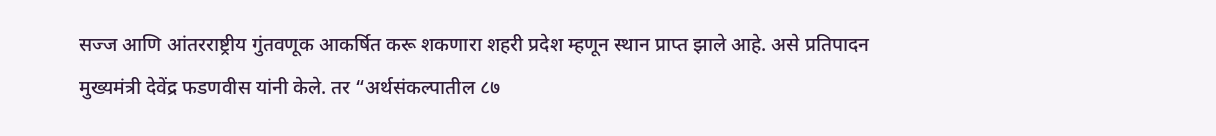सज्ज आणि आंतरराष्ट्रीय गुंतवणूक आकर्षित करू शकणारा शहरी प्रदेश म्हणून स्थान प्राप्त झाले आहे. असे प्रतिपादन मुख्यमंत्री देवेंद्र फडणवीस यांनी केले. तर “अर्थसंकल्पातील ८७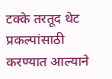टक्के तरतूद थेट प्रकल्पांसाठी करण्यात आल्याने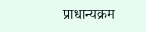प्राधान्यक्रम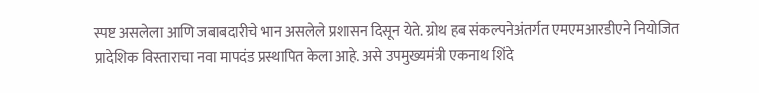स्पष्ट असलेला आणि जबाबदारीचे भान असलेले प्रशासन दिसून येते. ग्रोथ हब संकल्पनेअंतर्गत एमएमआरडीएने नियोजित प्रादेशिक विस्ताराचा नवा मापदंड प्रस्थापित केला आहे. असे उपमुख्यमंत्री एकनाथ शिंदे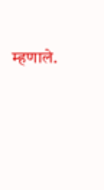म्हणाले.